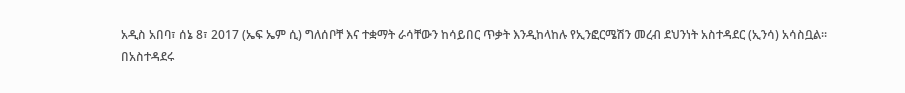አዲስ አበባ፣ ሰኔ 8፣ 2017 (ኤፍ ኤም ሲ) ግለሰቦቸ እና ተቋማት ራሳቸውን ከሳይበር ጥቃት እንዲከላከሉ የኢንፎርሜሽን መረብ ደህንነት አስተዳደር (ኢንሳ) አሳስቧል፡፡
በአስተዳደሩ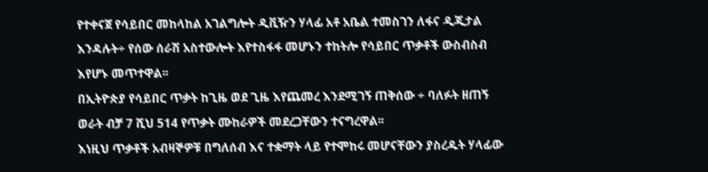የተቀናጀ የሳይበር መከላከል አገልግሎት ዲቪዥን ሃላፊ አቶ አቤል ተመስገን ለፋና ዲጂታል እንዳሉት÷ የሰው ሰራሽ አስተውሎት እየተስፋፋ መሆኑን ተከትሎ የሳይበር ጥቃቶች ውስብስብ እየሆኑ መጥተዋል፡፡
በኢትዮጵያ የሳይበር ጥቃት ከጊዜ ወደ ጊዜ እየጨመረ እንደሚገኝ ጠቅሰው ÷ ባለፉት ዘጠኝ ወራት ብቻ 7 ሺህ 514 የጥቃት ሙከራዎች መደረጋቸውን ተናግረዋል፡፡
እነዚህ ጥቃቶች አብዛኞዎቹ በግለሰብ እና ተቋማት ላይ የተሞከሩ መሆናቸውን ያስረዱት ሃላፊው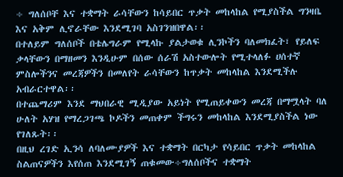÷ ግለሰቦቸ እና ተቋማት ራሳቸውን ከሳይበር ጥቃት መከላከል የሚያስችል ግንዛቤ እና አቅም ሊኖራቸው እንደሚገባ አስገንዝበዋል፡፡
በተለይም ግለሰቦች በቴሌግራም የሚላኩ ያልታወቁ ሊንኮችን ባለመክፈት፣ የይለፍ ቃላቸውን በማዘመን እንዲሁም በሰው ሰራሽ አስተውሎት የሚተላለፉ ሀሰተኛ ምስሎችንና መረጃዎችን በመለየት ራሳቸውን ከጥቃት መከላከል እንደሚችሉ አብራርተዋል፡፡
በተጨማሪም እንደ ማህበራዊ ሚዲያው አይነት የሚጠይቀውን መረጃ በማሟላት ባለ ሁለት አሃዝ የማረጋገጫ ኮዶችን መጠቀም ችግሩን መከላከል እንደሚያስችል ነው የገለጹት፡፡
በዚህ ረገድ ኢንሳ ለባለሙያዎች እና ተቋማት በርካታ የሳይበር ጥቃት መከላከል ስልጠናዎችን እየሰጠ እንደሚገኝ ጠቁመው÷ግለሰቦችና ተቋማት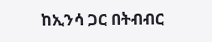ከኢንሳ ጋር በትብብር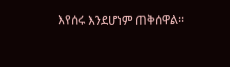እየሰሩ እንደሆነም ጠቅሰዋል፡፡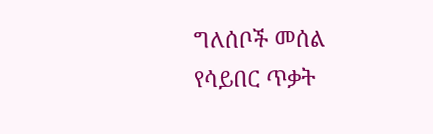ግለሰቦች መሰል የሳይበር ጥቃት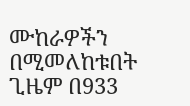ሙከራዎችን በሚመለከቱበት ጊዜም በ933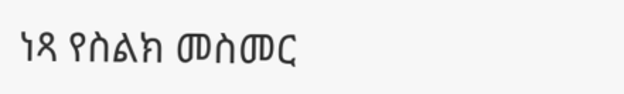ነጻ የስልክ መስመር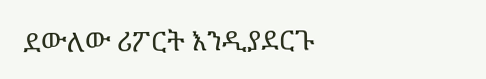ደውለው ሪፖርት እንዲያደርጉ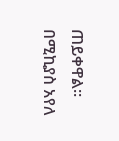ጠይቀዋል፡፡
በሚኪያስ አየለ